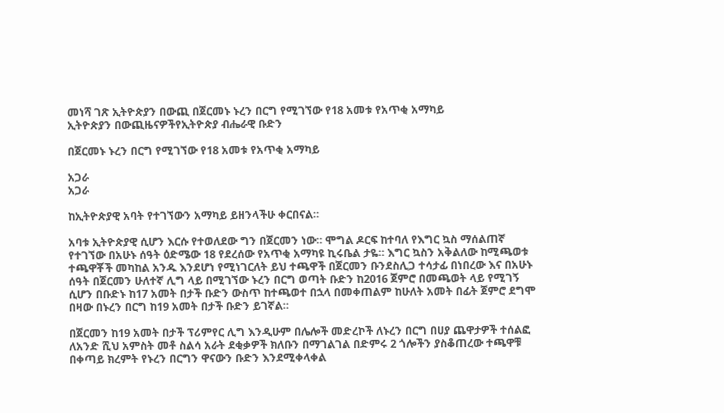መነሻ ገጽ ኢትዮጵያን በውጪ በጀርመኑ ኑረን በርግ የሚገኘው የ18 አመቱ የአጥቂ አማካይ
ኢትዮጵያን በውጪዜናዎችየኢትዮጵያ ብሔራዊ ቡድን

በጀርመኑ ኑረን በርግ የሚገኘው የ18 አመቱ የአጥቂ አማካይ

አጋራ
አጋራ

ከኢትዮጵያዊ አባት የተገኘውን አማካይ ይዘንላችሁ ቀርበናል።

አባቱ ኢትዮጵያዊ ሲሆን እርሱ የተወለደው ግን በጀርመን ነው። ሞግል ዶርፍ ከተባለ የእግር ኳስ ማሰልጠኛ የተገኘው በአሁኑ ሰዓት ዕድሜው 18 የደረሰው የአጥቂ አማካዩ ኪሩቤል ታዬ። እግር ኳስን አቅልለው ከሚጫወቱ ተጫዋቾች መካከል አንዱ እንደሆነ የሚነገርለት ይህ ተጫዋች በጀርመን ቡንደስሊጋ ተሳታፊ በነበረው እና በአሁኑ ሰዓት በጀርመን ሁለተኛ ሊግ ላይ በሚገኘው ኑረን በርግ ወጣት ቡድን ከ2016 ጀምሮ በመጫወት ላይ የሚገኝ ሲሆን በቡድኑ ከ17 አመት በታች ቡድን ውስጥ ከተጫወተ በኋላ በመቀጠልም ከሁለት አመት በፊት ጀምሮ ደግሞ በዛው በኑረን በርግ ከ19 አመት በታች ቡድን ይገኛል።

በጀርመን ከ19 አመት በታች ፕሪምየር ሊግ እንዲሁም በሌሎች መድረኮች ለኑረን በርግ በሀያ ጨዋታዎች ተሰልፎ ለአንድ ሺህ አምስት መቶ ስልሳ አራት ደቂቃዎች ክለቡን በማገልገል በድምሩ 2 ጎሎችን ያስቆጠረው ተጫዋቹ በቀጣይ ክረምት የኑረን በርግን ዋናውን ቡድን እንደሚቀላቀል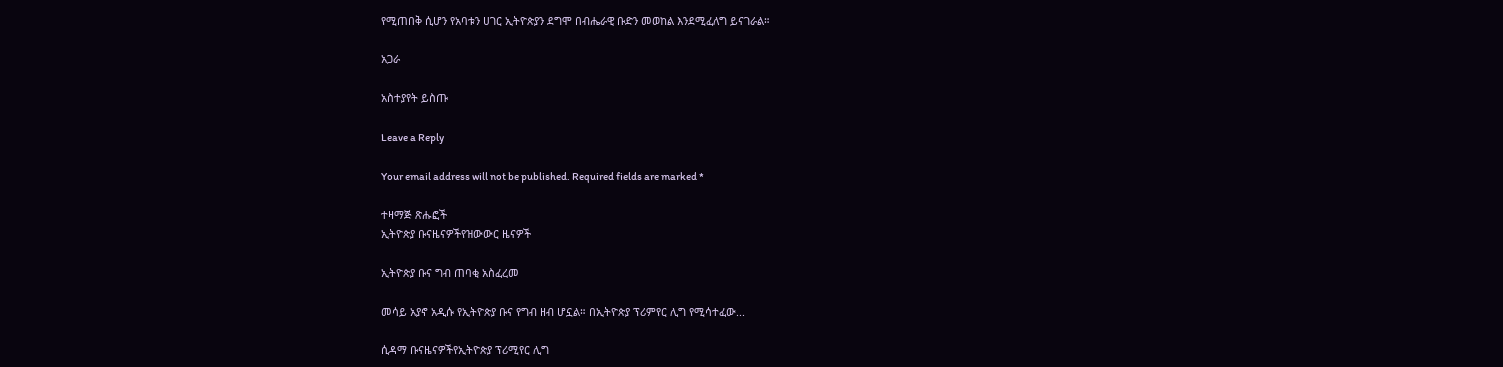የሚጠበቅ ሲሆን የአባቱን ሀገር ኢትዮጵያን ደግሞ በብሔራዊ ቡድን መወከል እንደሚፈለግ ይናገራል።

አጋራ

አስተያየት ይስጡ

Leave a Reply

Your email address will not be published. Required fields are marked *

ተዛማጅ ጽሑፎች
ኢትዮጵያ ቡናዜናዎችየዝውውር ዜናዎች

ኢትዮጵያ ቡና ግብ ጠባቂ አስፈረመ

መሳይ አያኖ አዲሱ የኢትዮጵያ ቡና የግብ ዘብ ሆኗል። በኢትዮጵያ ፕሪምየር ሊግ የሚሳተፈው...

ሲዳማ ቡናዜናዎችየኢትዮጵያ ፕሪሚየር ሊግ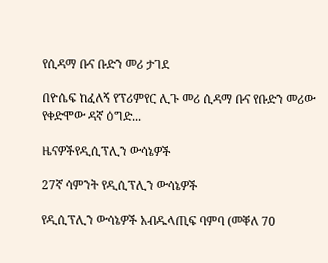የሲዳማ ቡና ቡድን መሪ ታገደ

በዮሴፍ ከፈለኝ የፕሪምየር ሊጉ መሪ ሲዳማ ቡና የቡድን መሪው የቀድሞው ዳኛ ዕግድ...

ዜናዎችየዲሲፕሊን ውሳኔዎች

27ኛ ሳምንት የዲሲፕሊን ውሳኔዎች

የዲሲፕሊን ውሳኔዎች አብዱላጢፍ ባምባ (መቐለ 70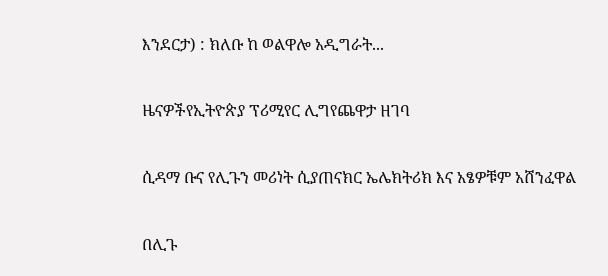እንደርታ) : ክለቡ ከ ወልዋሎ አዲግራት...

ዜናዎችየኢትዮጵያ ፕሪሚየር ሊግየጨዋታ ዘገባ

ሲዳማ ቡና የሊጉን መሪነት ሲያጠናክር ኤሌክትሪክ እና አፄዎቹም አሸንፈዋል

በሊጉ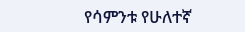የሳምንቱ የሁለተኛ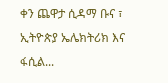ቀን ጨዋታ ሲዳማ ቡና ፣ ኢትዮጵያ ኤሌክትሪክ እና ፋሲል...